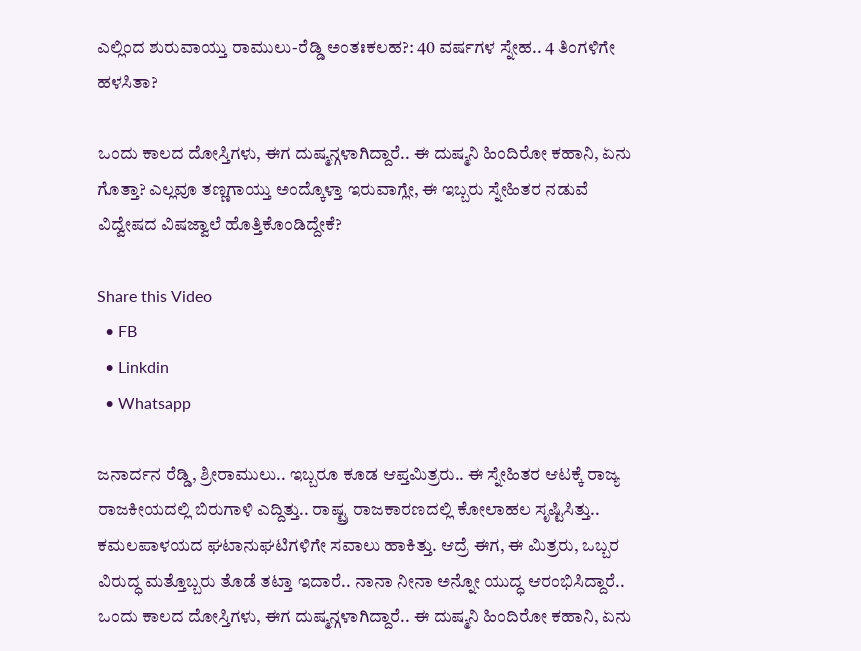ಎಲ್ಲಿಂದ ಶುರುವಾಯ್ತು ರಾಮುಲು-ರೆಡ್ಡಿ ಅಂತಃಕಲಹ?: 40 ವರ್ಷಗಳ ಸ್ನೇಹ.. 4 ತಿಂಗಳಿಗೇ ಹಳಸಿತಾ?

ಒಂದು ಕಾಲದ ದೋಸ್ತಿಗಳು, ಈಗ ದುಷ್ಮನ್ಗಳಾಗಿದ್ದಾರೆ.. ಈ ದುಷ್ಮನಿ ಹಿಂದಿರೋ ಕಹಾನಿ, ಏನು ಗೊತ್ತಾ? ಎಲ್ಲವೂ ತಣ್ಣಗಾಯ್ತು ಅಂದ್ಕೊಳ್ತಾ ಇರುವಾಗ್ಲೇ, ಈ ಇಬ್ಬರು ಸ್ನೇಹಿತರ ನಡುವೆ ವಿದ್ವೇಷದ ವಿಷಜ್ವಾಲೆ ಹೊತ್ತಿಕೊಂಡಿದ್ದೇಕೆ?

Share this Video
  • FB
  • Linkdin
  • Whatsapp

ಜನಾರ್ದನ ರೆಡ್ಡಿ, ಶ್ರೀರಾಮುಲು.. ಇಬ್ಬರೂ ಕೂಡ ಆಪ್ತಮಿತ್ರರು.. ಈ ಸ್ನೇಹಿತರ ಆಟಕ್ಕೆ ರಾಜ್ಯ ರಾಜಕೀಯದಲ್ಲಿ ಬಿರುಗಾಳಿ ಎದ್ದಿತ್ತು.. ರಾಷ್ಟ್ರ ರಾಜಕಾರಣದಲ್ಲಿ ಕೋಲಾಹಲ ಸೃಷ್ಟಿಸಿತ್ತು.. ಕಮಲಪಾಳಯದ ಘಟಾನುಘಟಿಗಳಿಗೇ ಸವಾಲು ಹಾಕಿತ್ತು. ಆದ್ರೆ ಈಗ, ಈ ಮಿತ್ರರು, ಒಬ್ಬರ ವಿರುದ್ಧ ಮತ್ತೊಬ್ಬರು ತೊಡೆ ತಟ್ತಾ ಇದಾರೆ.. ನಾನಾ ನೀನಾ ಅನ್ನೋ ಯುದ್ಧ ಆರಂಭಿಸಿದ್ದಾರೆ.. ಒಂದು ಕಾಲದ ದೋಸ್ತಿಗಳು, ಈಗ ದುಷ್ಮನ್ಗಳಾಗಿದ್ದಾರೆ.. ಈ ದುಷ್ಮನಿ ಹಿಂದಿರೋ ಕಹಾನಿ, ಏನು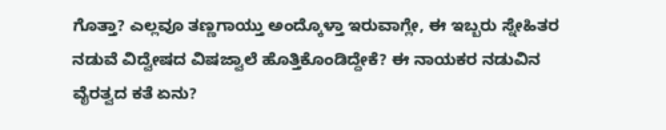ಗೊತ್ತಾ? ಎಲ್ಲವೂ ತಣ್ಣಗಾಯ್ತು ಅಂದ್ಕೊಳ್ತಾ ಇರುವಾಗ್ಲೇ, ಈ ಇಬ್ಬರು ಸ್ನೇಹಿತರ ನಡುವೆ ವಿದ್ವೇಷದ ವಿಷಜ್ವಾಲೆ ಹೊತ್ತಿಕೊಂಡಿದ್ದೇಕೆ? ಈ ನಾಯಕರ ನಡುವಿನ ವೈರತ್ವದ ಕತೆ ಏನು?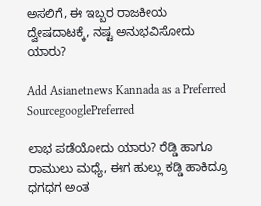ಅಸಲಿಗೆ, ಈ ಇಬ್ಬರ ರಾಜಕೀಯ ದ್ವೇಷದಾಟಕ್ಕೆ, ನಷ್ಟ ಅನುಭವಿಸೋದು ಯಾರು?

Add Asianetnews Kannada as a Preferred SourcegooglePreferred

ಲಾಭ ಪಡೆಯೋದು ಯಾರು? ರೆಡ್ಡಿ ಹಾಗೂ ರಾಮುಲು ಮಧ್ಯೆ, ಈಗ ಹುಲ್ಲು ಕಡ್ಡಿ ಹಾಕಿದ್ರೂ ಧಗಧಗ ಅಂತ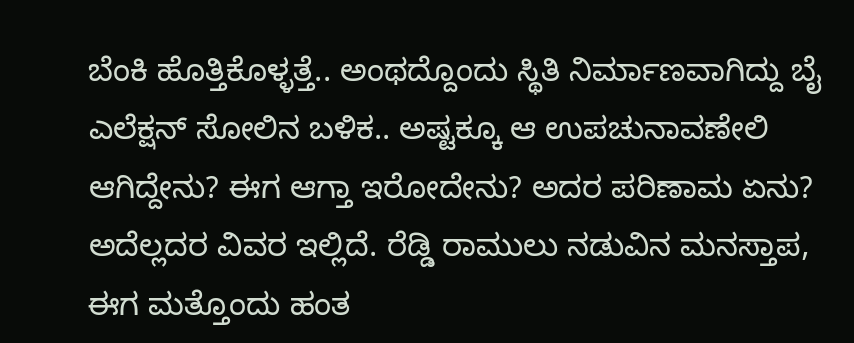ಬೆಂಕಿ ಹೊತ್ತಿಕೊಳ್ಳತ್ತೆ.. ಅಂಥದ್ದೊಂದು ಸ್ಥಿತಿ ನಿರ್ಮಾಣವಾಗಿದ್ದು ಬೈ ಎಲೆಕ್ಷನ್ ಸೋಲಿನ ಬಳಿಕ.. ಅಷ್ಟಕ್ಕೂ ಆ ಉಪಚುನಾವಣೇಲಿ ಆಗಿದ್ದೇನು? ಈಗ ಆಗ್ತಾ ಇರೋದೇನು? ಅದರ ಪರಿಣಾಮ ಏನು? ಅದೆಲ್ಲದರ ವಿವರ ಇಲ್ಲಿದೆ. ರೆಡ್ಡಿ ರಾಮುಲು ನಡುವಿನ ಮನಸ್ತಾಪ, ಈಗ ಮತ್ತೊಂದು ಹಂತ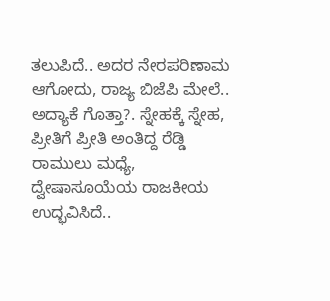ತಲುಪಿದೆ.. ಅದರ ನೇರಪರಿಣಾಮ ಆಗೋದು, ರಾಜ್ಯ ಬಿಜೆಪಿ ಮೇಲೆ.. ಅದ್ಯಾಕೆ ಗೊತ್ತಾ?. ಸ್ನೇಹಕ್ಕೆ ಸ್ನೇಹ, ಪ್ರೀತಿಗೆ ಪ್ರೀತಿ ಅಂತಿದ್ದ ರೆಡ್ಡಿ ರಾಮುಲು ಮಧ್ಯೆ, ದ್ವೇಷಾಸೂಯೆಯ ರಾಜಕೀಯ ಉದ್ಭವಿಸಿದೆ..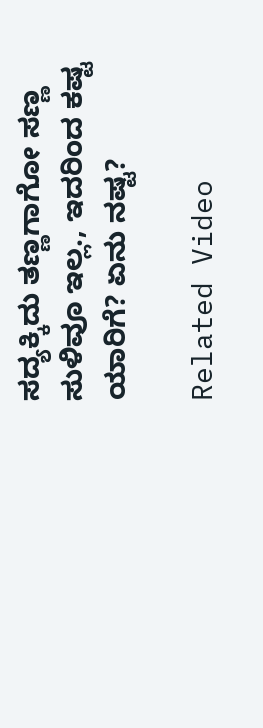ಸದ್ಯಕ್ಕಿದು ತಣ್ಣಗಾಗೋ ಸಣ್ಣ ಸುಳಿವೂ ಇಲ್ಲ., ಇದರಿಂದ ಕಷ್ಟ ಯಾರಿಗೆ? ಏನು ನಷ್ಟ?

Related Video